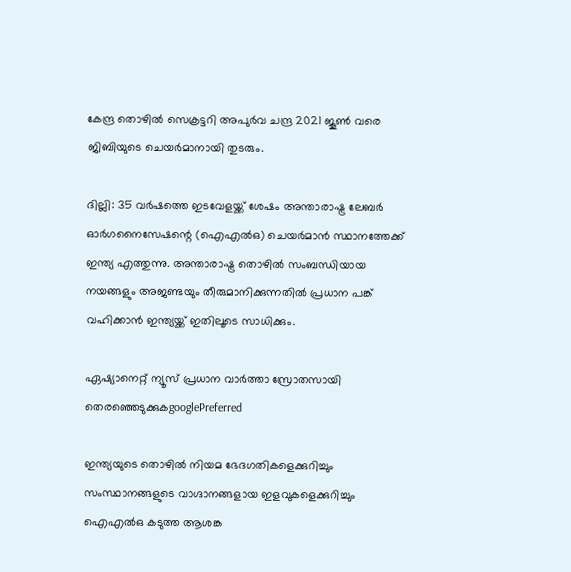കേന്ദ്ര തൊഴിൽ സെക്രട്ടറി അപുർവ ചന്ദ്ര 2021 ജൂൺ വരെ ജിബിയുടെ ചെയർമാനായി തുടരും.

ദില്ലി: 35 വർഷത്തെ ഇടവേളയ്ക്ക് ശേഷം അന്താരാഷ്ട്ര ലേബർ ഓർഗനൈസേഷന്റെ (ഐഎൽഒ) ചെയർമാൻ സ്ഥാനത്തേക്ക് ഇന്ത്യ എത്തുന്നു. അന്താരാഷ്ട്ര തൊഴിൽ സംബന്ധിയായ നയങ്ങളും അജണ്ടയും തീരുമാനിക്കുന്നതിൽ പ്രധാന പങ്ക് വഹിക്കാൻ ഇന്ത്യയ്ക്ക് ഇതിലൂടെ സാധിക്കും.

ഏഷ്യാനെറ്റ് ന്യൂസ് പ്രധാന വാർത്താ സ്രോതസായി തെരഞ്ഞെടുക്കുകgooglePreferred

ഇന്ത്യയുടെ തൊഴിൽ നിയമ ഭേദഗതികളെക്കുറിച്ചും സംസ്ഥാനങ്ങളുടെ വാഗ്ദാനങ്ങളായ ഇളവുകളെക്കുറിച്ചും ഐഎൽഒ കടുത്ത ആശങ്ക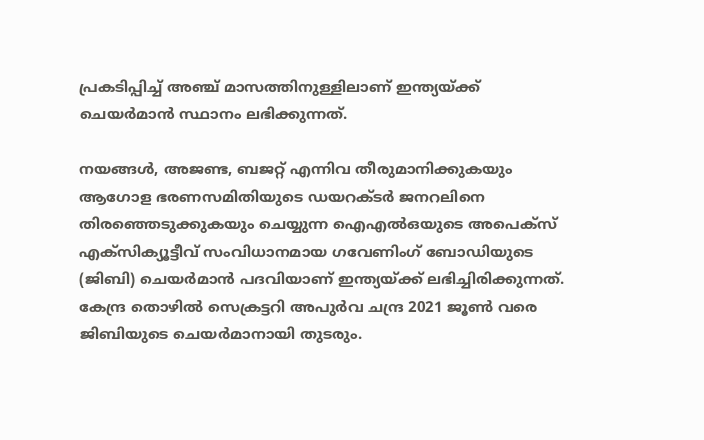പ്രകടിപ്പിച്ച് അഞ്ച് മാസത്തിനുള്ളിലാണ് ഇന്ത്യയ്ക്ക് ചെയർമാൻ സ്ഥാനം ലഭിക്കുന്നത്.

നയങ്ങൾ, അജണ്ട, ബജറ്റ് എന്നിവ തീരുമാനിക്കുകയും ആഗോള ഭരണസമിതിയു‌ടെ ഡയറക്ടർ ജനറലിനെ തിരഞ്ഞെടുക്കുകയും ചെയ്യുന്ന ഐഎൽഒയുടെ അപെക്സ് എക്സിക്യൂട്ടീവ് സംവിധാനമായ ഗവേണിംഗ് ബോഡിയുടെ (ജിബി) ചെയർമാൻ പദവിയാണ് ഇന്ത്യയ്ക്ക് ലഭിച്ചിരിക്കുന്നത്. കേന്ദ്ര തൊഴിൽ സെക്രട്ടറി അപുർവ ചന്ദ്ര 2021 ജൂൺ വരെ ജിബിയുടെ ചെയർമാനായി തുടരും.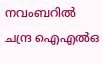നവംബറിൽ ചന്ദ്ര ഐഎൽഒ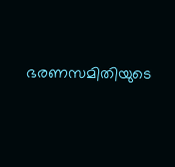ഭരണസമിതിയുടെ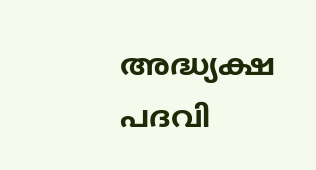അദ്ധ്യക്ഷ പദവി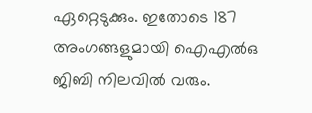ഏറ്റെടുക്കും. ഇതോടെ 187 അംഗങ്ങളുമായി ഐഎൽഒ ജിബി നിലവിൽ വരും.